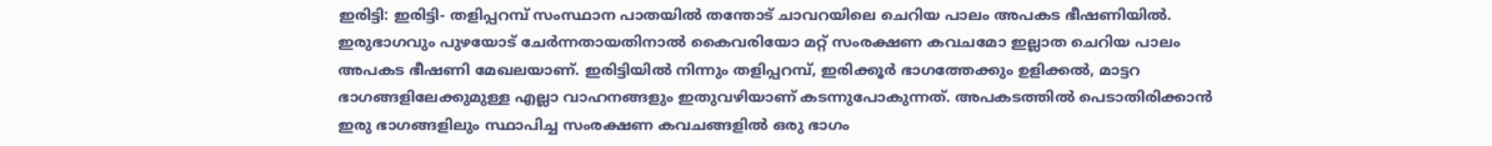ഇരിട്ടി: ഇരിട്ടി- തളിപ്പറമ്പ് സംസ്ഥാന പാതയിൽ തന്തോട് ചാവറയിലെ ചെറിയ പാലം അപകട ഭീഷണിയിൽ. ഇരുഭാഗവും പുഴയോട് ചേർന്നതായതിനാൽ കൈവരിയോ മറ്റ് സംരക്ഷണ കവചമോ ഇല്ലാത ചെറിയ പാലം അപകട ഭീഷണി മേഖലയാണ്. ഇരിട്ടിയിൽ നിന്നും തളിപ്പറമ്പ്, ഇരിക്കൂർ ഭാഗത്തേക്കും ഉളിക്കൽ, മാട്ടറ ഭാഗങ്ങളിലേക്കുമുള്ള എല്ലാ വാഹനങ്ങളും ഇതുവഴിയാണ് കടന്നുപോകുന്നത്. അപകടത്തിൽ പെടാതിരിക്കാൻ ഇരു ഭാഗങ്ങളിലും സ്ഥാപിച്ച സംരക്ഷണ കവചങ്ങളിൽ ഒരു ഭാഗം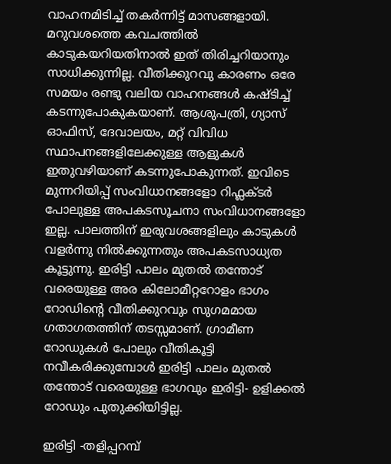വാഹനമിടിച്ച് തകർന്നിട്ട് മാസങ്ങളായി. മറുവശത്തെ കവചത്തിൽ കാടുകയറിയതിനാൽ ഇത് തിരിച്ചറിയാനും സാധിക്കുന്നില്ല. വീതിക്കുറവു കാരണം ഒരേ സമയം രണ്ടു വലിയ വാഹനങ്ങൾ കഷ്ടിച്ച് കടന്നുപോകുകയാണ്. ആശുപത്രി, ഗ്യാസ് ഓഫിസ്, ദേവാലയം, മറ്റ് വിവിധ സ്ഥാപനങ്ങളിലേക്കുള്ള ആളുകൾ ഇതുവഴിയാണ് കടന്നുപോകുന്നത്. ഇവിടെ മുന്നറിയിപ്പ് സംവിധാനങ്ങളോ റിഫ്ലക്ടർ പോലുള്ള അപകടസൂചനാ സംവിധാനങ്ങളോ ഇല്ല. പാലത്തിന് ഇരുവശങ്ങളിലും കാടുകൾ വളർന്നു നിൽക്കുന്നതും അപകടസാധ്യത കൂട്ടുന്നു. ഇരിട്ടി പാലം മുതൽ തന്തോട് വരെയുള്ള അര കിലോമീറ്ററോളം ഭാഗം റോഡിന്റെ വീതിക്കുറവും സുഗമമായ ഗതാഗതത്തിന് തടസ്സമാണ്. ഗ്രാമീണ റോഡുകൾ പോലും വീതികൂട്ടി നവീകരിക്കുമ്പോൾ ഇരിട്ടി പാലം മുതൽ തന്തോട് വരെയുള്ള ഭാഗവും ഇരിട്ടി- ഉളിക്കൽ റോഡും പുതുക്കിയിട്ടില്ല.

ഇരിട്ടി -തളിപ്പറമ്പ്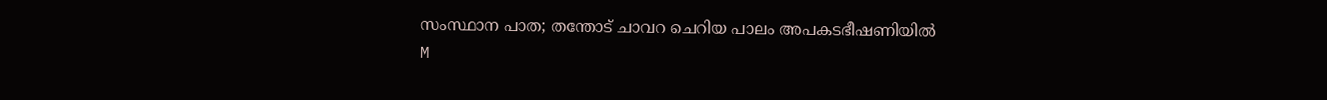സംസ്ഥാന പാത; തന്തോട് ചാവറ ചെറിയ പാലം അപകടഭീഷണിയിൽ
M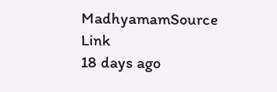MadhyamamSource Link
18 days ago